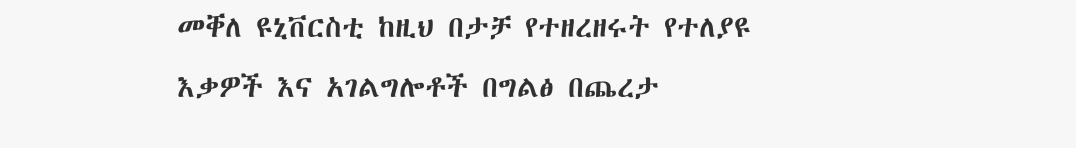መቐለ ዩኒቨርስቲ ከዚህ በታቻ የተዘረዘሩት የተለያዩ እቃዎች እና አገልግሎቶች በግልፅ በጨረታ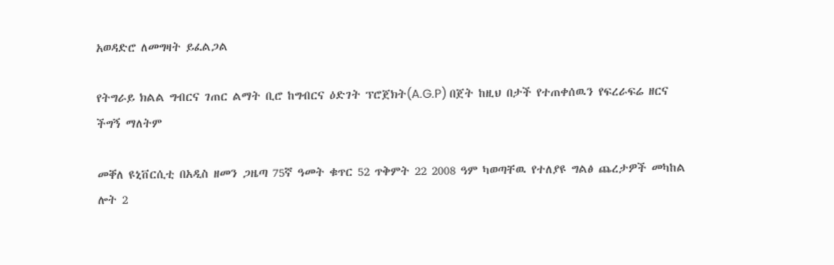አወዳድሮ ለመግዛት ይፈልጋል

የትግራይ ክልል ግብርና ገጠር ልማት ቢሮ ከግብርና ዕድገት ፕሮጀክት(A.G.P) በጀት ከዚህ በታች የተጠቀሰዉን የፍረራፍሬ ዘርና ችግኝ ማለትም

መቐለ ዩኒቨርሲቲ በአዲስ ዘመን ጋዜጣ 75ኛ ዓመት ቁጥር 52 ጥቅምት 22 2008 ዓም ካወጣቸዉ የተለያዩ ግልፅ ጨረታዎች መካከል ሎት 2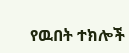የዉበት ተክሎች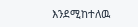እንደሚከተለዉ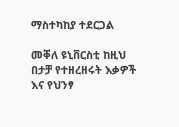ማስተካከያ ተደርጋል

መቐለ ዩኒቨርስቲ ከዚህ በታቻ የተዘረዘሩት እቃዎች እና የህንፃ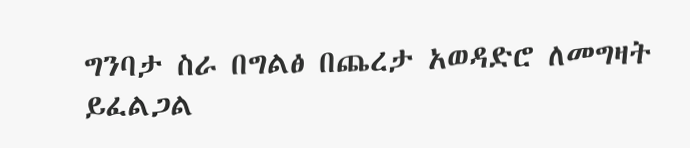ግንባታ ስራ በግልፅ በጨረታ አወዳድሮ ለመግዛት ይፈልጋል